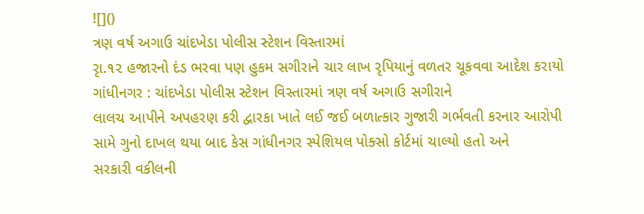![]()
ત્રણ વર્ષ અગાઉ ચાંદખેડા પોલીસ સ્ટેશન વિસ્તારમાં
રૃા.૧૨ હજારનો દંડ ભરવા પણ હુકમ સગીરાને ચાર લાખ રૃપિયાનું વળતર ચૂકવવા આદેશ કરાયો
ગાંધીનગર : ચાંદખેડા પોલીસ સ્ટેશન વિસ્તારમાં ત્રણ વર્ષ અગાઉ સગીરાને
લાલચ આપીને અપહરણ કરી દ્વારકા ખાતે લઈ જઈ બળાત્કાર ગુજારી ગર્ભવતી કરનાર આરોપી
સામે ગુનો દાખલ થયા બાદ કેસ ગાંધીનગર સ્પેશિયલ પોક્સો કોર્ટમાં ચાલ્યો હતો અને
સરકારી વકીલની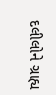દલીલોને ગ્રાહ્ય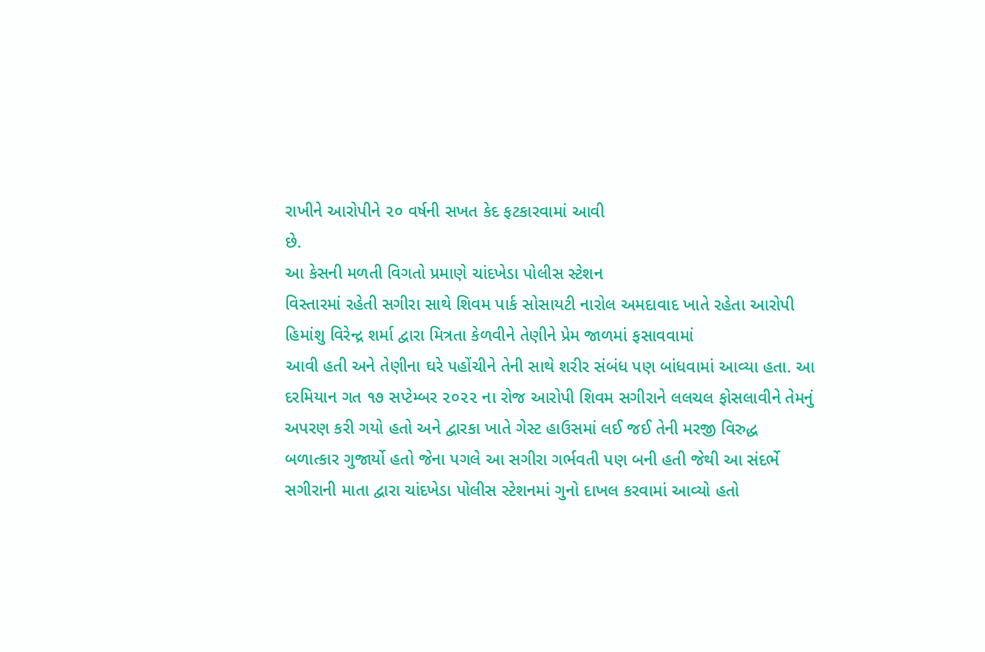રાખીને આરોપીને ૨૦ વર્ષની સખત કેદ ફટકારવામાં આવી
છે.
આ કેસની મળતી વિગતો પ્રમાણે ચાંદખેડા પોલીસ સ્ટેશન
વિસ્તારમાં રહેતી સગીરા સાથે શિવમ પાર્ક સોસાયટી નારોલ અમદાવાદ ખાતે રહેતા આરોપી
હિમાંશુ વિરેન્દ્ર શર્મા દ્વારા મિત્રતા કેળવીને તેણીને પ્રેમ જાળમાં ફસાવવામાં
આવી હતી અને તેણીના ઘરે પહોંચીને તેની સાથે શરીર સંબંધ પણ બાંધવામાં આવ્યા હતા. આ
દરમિયાન ગત ૧૭ સપ્ટેમ્બર ૨૦૨૨ ના રોજ આરોપી શિવમ સગીરાને લલચલ ફોસલાવીને તેમનું
અપરણ કરી ગયો હતો અને દ્વારકા ખાતે ગેસ્ટ હાઉસમાં લઈ જઈ તેની મરજી વિરુદ્ધ
બળાત્કાર ગુજાર્યો હતો જેના પગલે આ સગીરા ગર્ભવતી પણ બની હતી જેથી આ સંદર્ભે
સગીરાની માતા દ્વારા ચાંદખેડા પોલીસ સ્ટેશનમાં ગુનો દાખલ કરવામાં આવ્યો હતો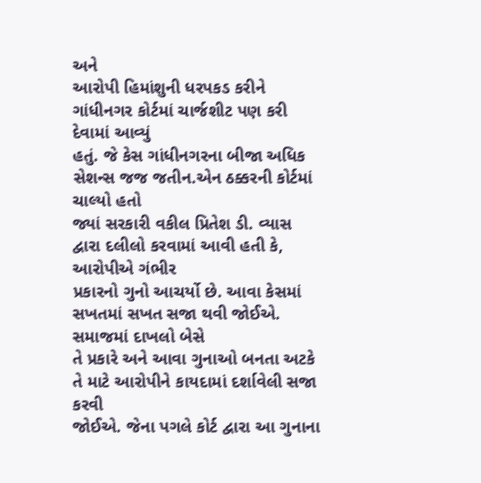અને
આરોપી હિમાંશુની ધરપકડ કરીને ગાંધીનગર કોર્ટમાં ચાર્જશીટ પણ કરી દેવામાં આવ્યું
હતું. જે કેસ ગાંધીનગરના બીજા અધિક સેશન્સ જજ જતીન.એન ઠક્કરની કોર્ટમાં ચાલ્યો હતો
જ્યાં સરકારી વકીલ પ્રિતેશ ડી. વ્યાસ દ્વારા દલીલો કરવામાં આવી હતી કે, આરોપીએ ગંભીર
પ્રકારનો ગુનો આચર્યો છે. આવા કેસમાં સખતમાં સખત સજા થવી જોઈએ. સમાજમાં દાખલો બેસે
તે પ્રકારે અને આવા ગુનાઓ બનતા અટકે તે માટે આરોપીને કાયદામાં દર્શાવેલી સજા કરવી
જોઈએ. જેના પગલે કોર્ટ દ્વારા આ ગુનાના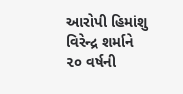આરોપી હિમાંશુ વિરેન્દ્ર શર્માને ૨૦ વર્ષની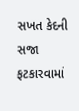સખત કેદની સજા ફટકારવામાં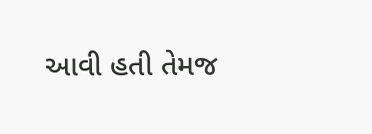આવી હતી તેમજ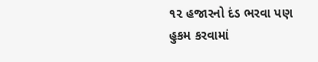૧૨ હજારનો દંડ ભરવા પણ હુકમ કરવામાં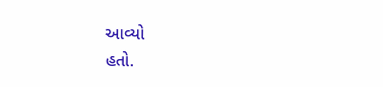આવ્યો
હતો.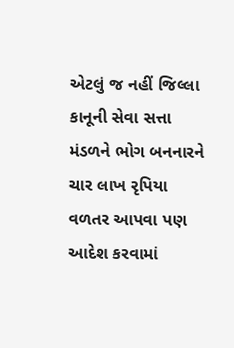એટલું જ નહીં જિલ્લા કાનૂની સેવા સત્તા મંડળને ભોગ બનનારને ચાર લાખ રૃપિયા
વળતર આપવા પણ આદેશ કરવામાં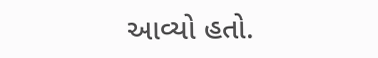આવ્યો હતો.